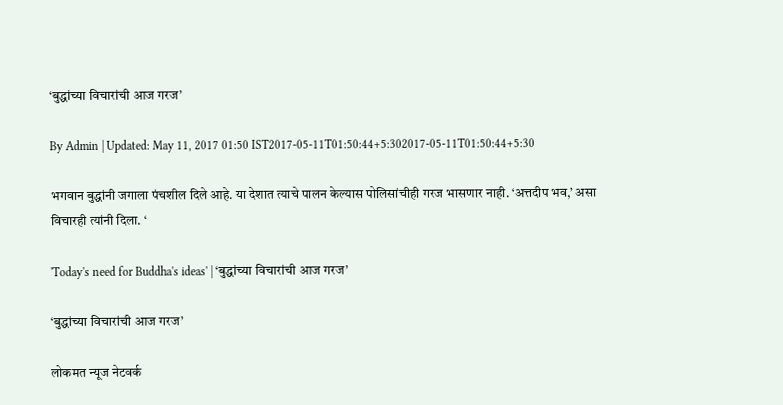‘बुद्धांच्या विचारांची आज गरज’

By Admin | Updated: May 11, 2017 01:50 IST2017-05-11T01:50:44+5:302017-05-11T01:50:44+5:30

भगवान बुद्धांनी जगाला पंचशील दिले आहे. या देशात त्याचे पालन केल्यास पोलिसांचीही गरज भासणार नाही. ‘अत्तदीप भव,’ असा विचारही त्यांनी दिला. ‘

'Today's need for Buddha's ideas' | ‘बुद्धांच्या विचारांची आज गरज’

‘बुद्धांच्या विचारांची आज गरज’

लोकमत न्यूज नेटवर्क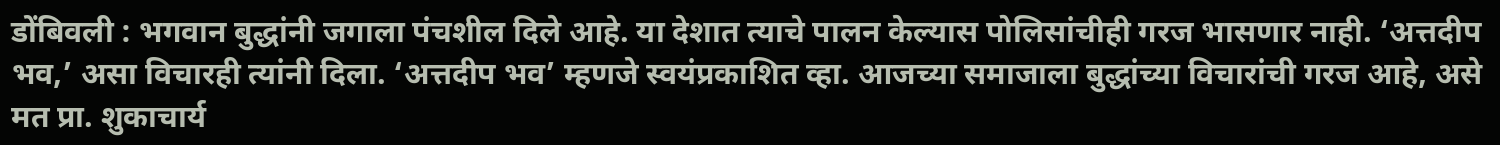डोंबिवली : भगवान बुद्धांनी जगाला पंचशील दिले आहे. या देशात त्याचे पालन केल्यास पोलिसांचीही गरज भासणार नाही. ‘अत्तदीप भव,’ असा विचारही त्यांनी दिला. ‘अत्तदीप भव’ म्हणजे स्वयंप्रकाशित व्हा. आजच्या समाजाला बुद्धांच्या विचारांची गरज आहे, असे मत प्रा. शुकाचार्य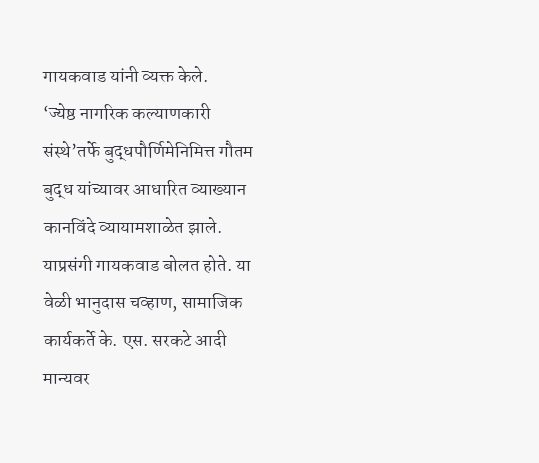गायकवाड यांनी व्यक्त केले.
‘ज्येष्ठ नागरिक कल्याणकारी संस्थे’तर्फे बुद्धपौर्णिमेनिमित्त गौतम बुद्ध यांच्यावर आधारित व्याख्यान कानविंदे व्यायामशाळेत झाले. याप्रसंगी गायकवाड बोलत होते. या वेळी भानुदास चव्हाण, सामाजिक कार्यकर्ते के. एस. सरकटे आदी मान्यवर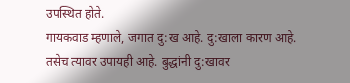उपस्थित होते.
गायकवाड म्हणाले, जगात दु:ख आहे. दु:खाला कारण आहे. तसेच त्यावर उपायही आहे. बुद्धांनी दु:खावर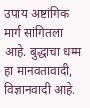उपाय अष्टांगिक मार्ग सांगितला आहे. बुद्धाचा धम्म हा मानवतावादी, विज्ञानवादी आहे.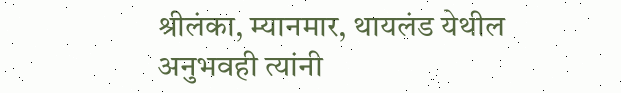श्रीलंका, म्यानमार, थायलंड येथील अनुभवही त्यांनी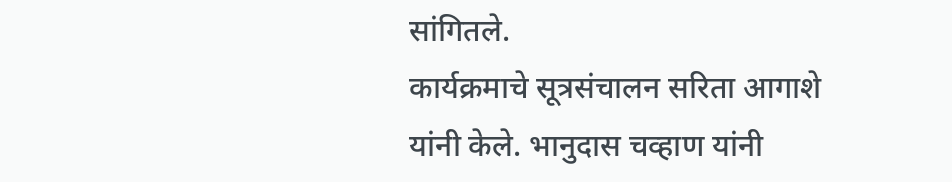सांगितले.
कार्यक्रमाचे सूत्रसंचालन सरिता आगाशे यांनी केले. भानुदास चव्हाण यांनी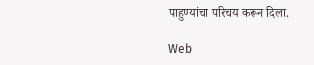पाहुण्यांचा परिचय करून दिला.

Web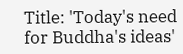Title: 'Today's need for Buddha's ideas'